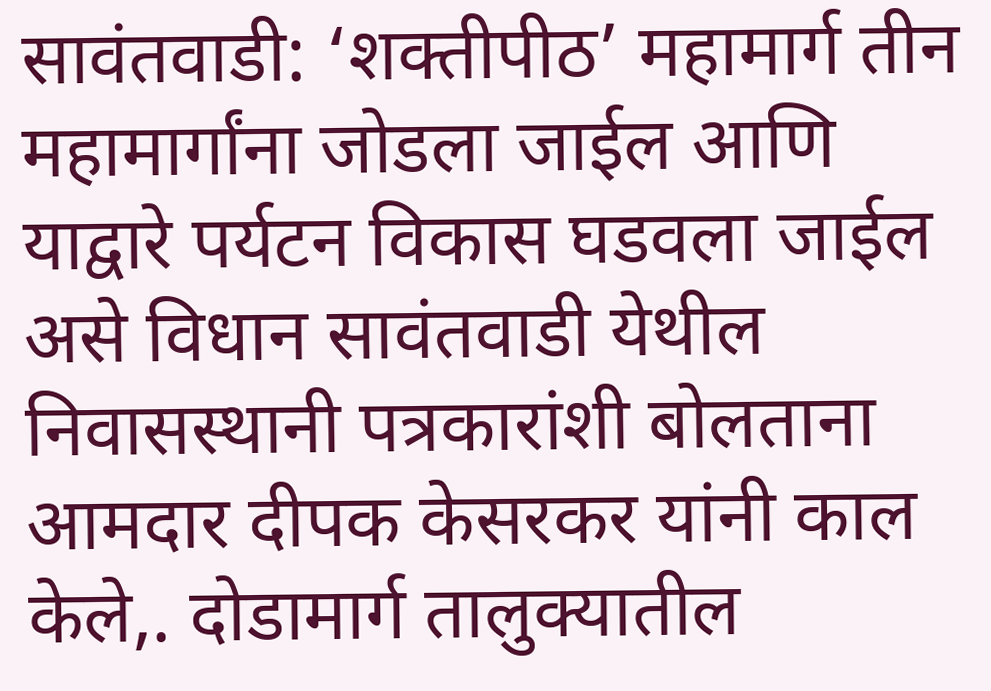सावंतवाडी: ‘शक्तीपीठ’ महामार्ग तीन महामार्गांना जोडला जाईल आणि याद्वारे पर्यटन विकास घडवला जाईल असे विधान सावंतवाडी येथील निवासस्थानी पत्रकारांशी बोलताना आमदार दीपक केसरकर यांनी काल केले,. दोडामार्ग तालुक्यातील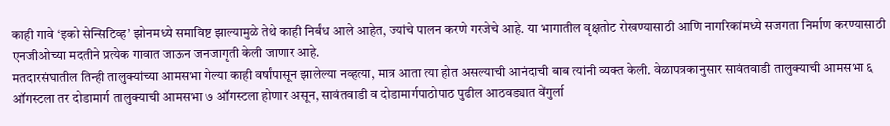काही गावे ‘इको सेन्सिटिव्ह’ झोनमध्ये समाविष्ट झाल्यामुळे तेथे काही निर्बंध आले आहेत, ज्यांचे पालन करणे गरजेचे आहे. या भागातील वृक्षतोट रोखण्यासाठी आणि नागरिकांमध्ये सजगता निर्माण करण्यासाठी एनजीओच्या मदतीने प्रत्येक गावात जाऊन जनजागृती केली जाणार आहे.
मतदारसंघातील तिन्ही तालुक्यांच्या आमसभा गेल्या काही वर्षांपासून झालेल्या नव्हत्या, मात्र आता त्या होत असल्याची आनंदाची बाब त्यांनी व्यक्त केली. वेळापत्रकानुसार सावंतवाडी तालुक्याची आमसभा ६ ऑगस्टला तर दोडामार्ग तालुक्याची आमसभा ७ ऑगस्टला होणार असून, सावंतवाडी व दोडामार्गपाठोपाठ पुढील आठवड्यात वेंगुर्ला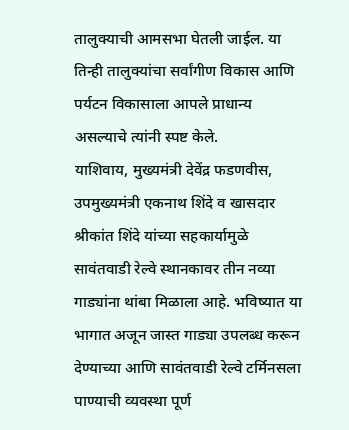तालुक्याची आमसभा घेतली जाईल. या तिन्ही तालुक्यांचा सर्वांगीण विकास आणि पर्यटन विकासाला आपले प्राधान्य असल्याचे त्यांनी स्पष्ट केले.
याशिवाय, मुख्यमंत्री देवेंद्र फडणवीस, उपमुख्यमंत्री एकनाथ शिंदे व खासदार श्रीकांत शिंदे यांच्या सहकार्यामुळे सावंतवाडी रेल्वे स्थानकावर तीन नव्या गाड्यांना थांबा मिळाला आहे. भविष्यात या भागात अजून जास्त गाड्या उपलब्ध करून देण्याच्या आणि सावंतवाडी रेल्वे टर्मिनसला पाण्याची व्यवस्था पूर्ण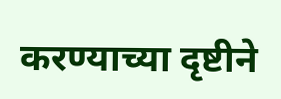करण्याच्या दृष्टीने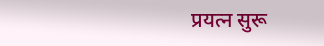प्रयत्न सुरू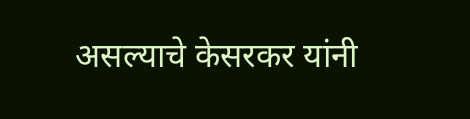असल्याचे केसरकर यांनी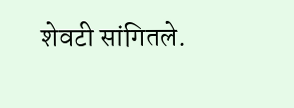शेवटी सांगितले.